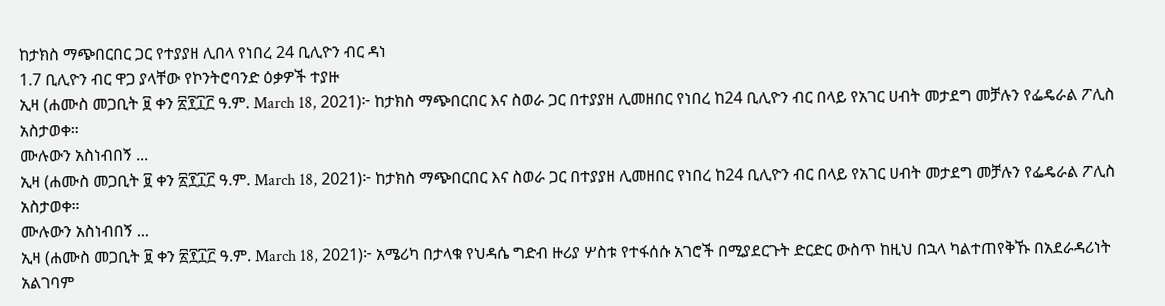ከታክስ ማጭበርበር ጋር የተያያዘ ሊበላ የነበረ 24 ቢሊዮን ብር ዳነ
1.7 ቢሊዮን ብር ዋጋ ያላቸው የኮንትሮባንድ ዕቃዎች ተያዙ
ኢዛ (ሐሙስ መጋቢት ፱ ቀን ፳፻፲፫ ዓ.ም. March 18, 2021)፦ ከታክስ ማጭበርበር እና ስወራ ጋር በተያያዘ ሊመዘበር የነበረ ከ24 ቢሊዮን ብር በላይ የአገር ሀብት መታደግ መቻሉን የፌዴራል ፖሊስ አስታወቀ።
ሙሉውን አስነብበኝ ...
ኢዛ (ሐሙስ መጋቢት ፱ ቀን ፳፻፲፫ ዓ.ም. March 18, 2021)፦ ከታክስ ማጭበርበር እና ስወራ ጋር በተያያዘ ሊመዘበር የነበረ ከ24 ቢሊዮን ብር በላይ የአገር ሀብት መታደግ መቻሉን የፌዴራል ፖሊስ አስታወቀ።
ሙሉውን አስነብበኝ ...
ኢዛ (ሐሙስ መጋቢት ፱ ቀን ፳፻፲፫ ዓ.ም. March 18, 2021)፦ አሜሪካ በታላቁ የህዳሴ ግድብ ዙሪያ ሦስቱ የተፋሰሱ አገሮች በሚያደርጉት ድርድር ውስጥ ከዚህ በኋላ ካልተጠየቅኹ በአደራዳሪነት አልገባም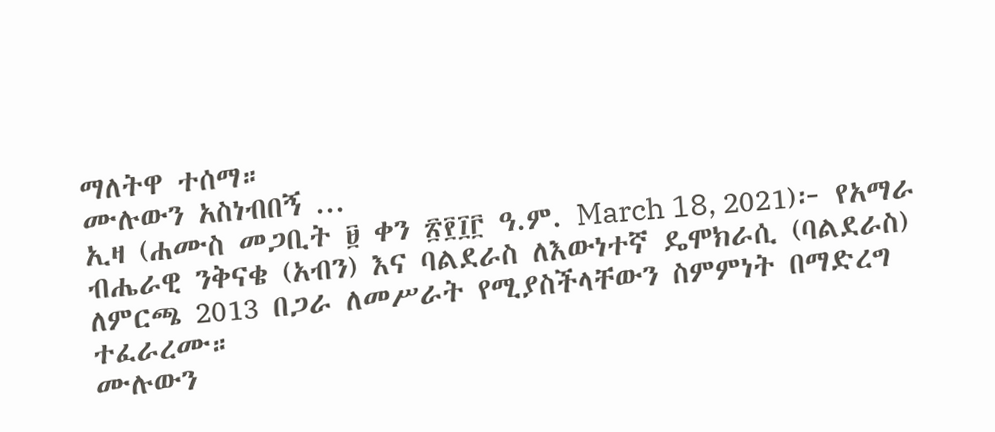ማለትዋ ተሰማ።
ሙሉውን አስነብበኝ ...
ኢዛ (ሐሙስ መጋቢት ፱ ቀን ፳፻፲፫ ዓ.ም. March 18, 2021)፦ የአማራ ብሔራዊ ንቅናቄ (አብን) እና ባልደራስ ለእውነተኛ ዴሞክራሲ (ባልደራስ) ለምርጫ 2013 በጋራ ለመሥራት የሚያስችላቸውን ስምምነት በማድረግ ተፈራረሙ።
ሙሉውን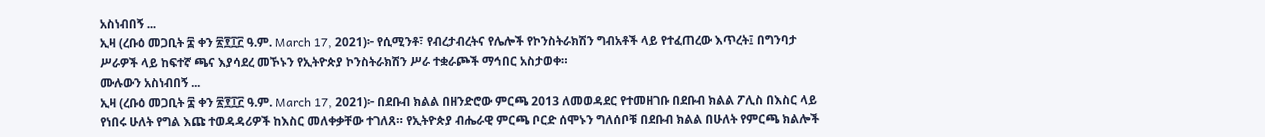አስነብበኝ ...
ኢዛ (ረቡዕ መጋቢት ፰ ቀን ፳፻፲፫ ዓ.ም. March 17, 2021)፦ የሲሚንቶ፣ የብረታብረትና የሌሎች የኮንስትራክሽን ግብአቶች ላይ የተፈጠረው እጥረት፤ በግንባታ ሥራዎች ላይ ከፍተኛ ጫና እያሳደረ መኾኑን የኢትዮጵያ ኮንስትራክሽን ሥራ ተቋራጮች ማኅበር አስታወቀ።
ሙሉውን አስነብበኝ ...
ኢዛ (ረቡዕ መጋቢት ፰ ቀን ፳፻፲፫ ዓ.ም. March 17, 2021)፦ በደቡብ ክልል በዘንድሮው ምርጫ 2013 ለመወዳደር የተመዘገቡ በደቡብ ክልል ፖሊስ በእስር ላይ የነበሩ ሁለት የግል እጩ ተወዳዳሪዎች ከእስር መለቀቃቸው ተገለጸ። የኢትዮጵያ ብሔራዊ ምርጫ ቦርድ ሰሞኑን ግለሰቦቹ በደቡብ ክልል በሁለት የምርጫ ክልሎች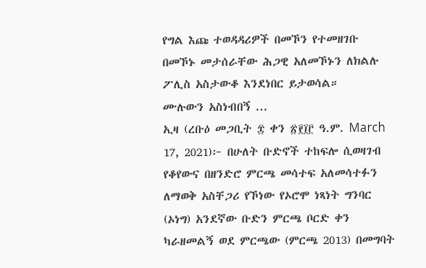የግል እጩ ተወዳዳሪዎች በመኾን የተመዘገቡ በመኾኑ መታሰራቸው ሕጋዊ አለመኾኑን ለክልሉ ፖሊስ አስታውቆ እንደነበር ይታወሳል።
ሙሉውን አስነብበኝ ...
ኢዛ (ረቡዕ መጋቢት ፰ ቀን ፳፻፲፫ ዓ.ም. March 17, 2021)፦ በሁለት ቡድኖች ተከፍሎ ሲወዛገብ የቆየውና በዘንድሮ ምርጫ መሳተፍ አለመሳተፉን ለማወቅ አስቸጋሪ የኾነው የኦሮሞ ነጻነት ግንባር (ኦነግ) አንደኛው ቡድን ምርጫ ቦርድ ቀን ካራዘመልኝ ወደ ምርጫው (ምርጫ 2013) በመግባት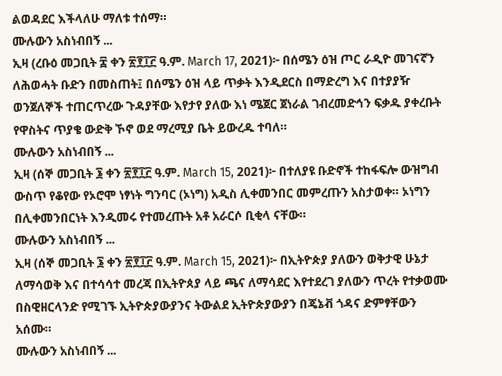ልወዳደር እችላለሁ ማለቱ ተሰማ።
ሙሉውን አስነብበኝ ...
ኢዛ (ረቡዕ መጋቢት ፰ ቀን ፳፻፲፫ ዓ.ም. March 17, 2021)፦ በሰሜን ዕዝ ጦር ራዲዮ መገናኛን ለሕወሓት ቡድን በመስጠት፤ በሰሜን ዕዝ ላይ ጥቃት እንዲደርስ በማድረግ እና በተያያዥ ወንጀለኞች ተጠርጥረው ጉዳያቸው እየታየ ያለው እነ ሜጀር ጀነራል ገብረመድኅን ፍቃዱ ያቀረቡት የዋስትና ጥያቄ ውድቅ ኾኖ ወደ ማረሚያ ቤት ይውረዱ ተባለ።
ሙሉውን አስነብበኝ ...
ኢዛ (ሰኞ መጋቢት ፮ ቀን ፳፻፲፫ ዓ.ም. March 15, 2021)፦ በተለያዩ ቡድኖች ተከፋፍሎ ውዝግብ ውስጥ የቆየው የኦሮሞ ነፃነት ግንባር (ኦነግ) አዲስ ሊቀመንበር መምረጡን አስታወቀ። ኦነግን በሊቀመንበርነት እንዲመሩ የተመረጡት አቶ አራርሶ ቢቂላ ናቸው።
ሙሉውን አስነብበኝ ...
ኢዛ (ሰኞ መጋቢት ፮ ቀን ፳፻፲፫ ዓ.ም. March 15, 2021)፦ በኢትዮጵያ ያለውን ወቅታዊ ሁኔታ ለማሳወቅ እና በተሳሳተ መረጃ በኢትዮጰያ ላይ ጫና ለማሳደር እየተደረገ ያለውን ጥረት የተቃወሙ በስዊዘርላንድ የሚገኙ ኢትዮጵያውያንና ትውልደ ኢትዮጵያውያን በጄኔቭ ጎዳና ድምፃቸውን አሰሙ።
ሙሉውን አስነብበኝ ...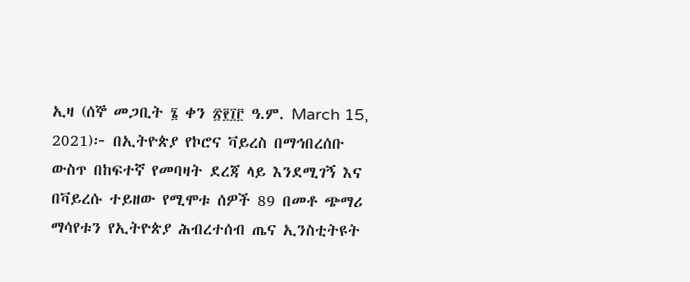ኢዛ (ሰኞ መጋቢት ፮ ቀን ፳፻፲፫ ዓ.ም. March 15, 2021)፦ በኢትዮጵያ የኮሮና ቫይረስ በማኅበረሰቡ ውስጥ በከፍተኛ የመባዛት ደረጃ ላይ እንደሚገኝ እና በቫይረሱ ተይዘው የሚሞቱ ሰዎች 89 በመቶ ጭማሪ ማሳየቱን የኢትዮጵያ ሕብረተሰብ ጤና ኢንስቲትዩት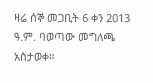ዛሬ ሰኞ መጋቢት 6 ቀን 2013 ዓ.ም. ባወጣው መግለጫ አስታወቀ።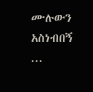ሙሉውን አስነብበኝ ...